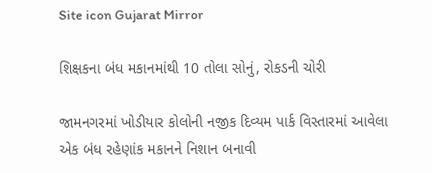Site icon Gujarat Mirror

શિક્ષકના બંધ મકાનમાંથી 10 તોલા સોનું, રોકડની ચોરી

જામનગરમાં ખોડીયાર કોલોની નજીક દિવ્યમ પાર્ક વિસ્તારમાં આવેલા એક બંધ રહેણાંક મકાનને નિશાન બનાવી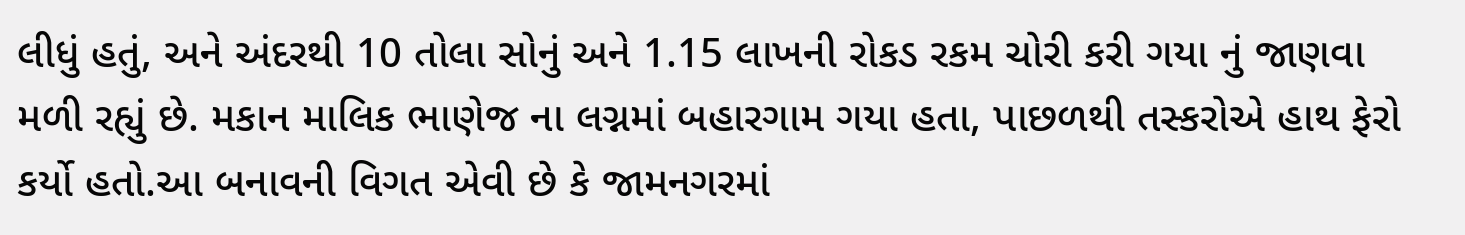લીધું હતું, અને અંદરથી 10 તોલા સોનું અને 1.15 લાખની રોકડ રકમ ચોરી કરી ગયા નું જાણવા મળી રહ્યું છે. મકાન માલિક ભાણેજ ના લગ્નમાં બહારગામ ગયા હતા, પાછળથી તસ્કરોએ હાથ ફેરો કર્યો હતો.આ બનાવની વિગત એવી છે કે જામનગરમાં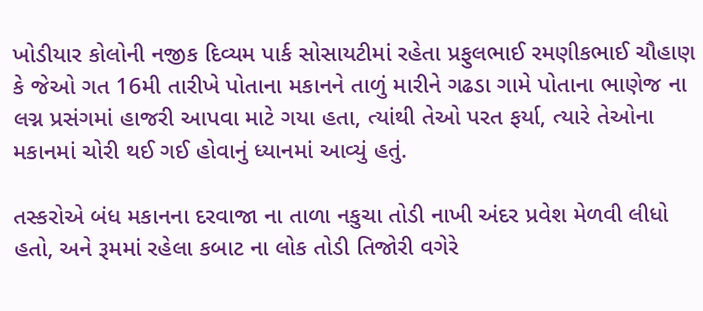ખોડીયાર કોલોની નજીક દિવ્યમ પાર્ક સોસાયટીમાં રહેતા પ્રફુલભાઈ રમણીકભાઈ ચૌહાણ કે જેઓ ગત 16મી તારીખે પોતાના મકાનને તાળું મારીને ગઢડા ગામે પોતાના ભાણેજ ના લગ્ન પ્રસંગમાં હાજરી આપવા માટે ગયા હતા, ત્યાંથી તેઓ પરત ફર્યા, ત્યારે તેઓના મકાનમાં ચોરી થઈ ગઈ હોવાનું ધ્યાનમાં આવ્યું હતું.

તસ્કરોએ બંધ મકાનના દરવાજા ના તાળા નકુચા તોડી નાખી અંદર પ્રવેશ મેળવી લીધો હતો, અને રૂમમાં રહેલા કબાટ ના લોક તોડી તિજોરી વગેરે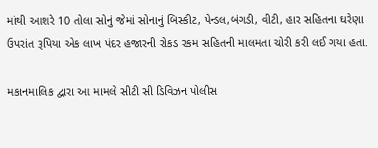માંથી આશરે 10 તોલા સોનું જેમાં સોનાનું બિસ્કીટ, પેન્ડલ,બંગડી, વીટી, હાર સહિતના ઘરેણા ઉપરાંત રૂપિયા એક લાખ પંદર હજારની રોકડ રકમ સહિતની માલમતા ચોરી કરી લઈ ગયા હતા.

મકાનમાલિક દ્વારા આ મામલે સીટી સી ડિવિઝન પોલીસ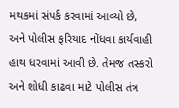મથકમાં સંપર્ક કરવામાં આવ્યો છે, અને પોલીસ ફરિયાદ નોંધવા કાર્યવાહી હાથ ધરવામાં આવી છે. તેમજ તસ્કરો અને શોધી કાઢવા માટે પોલીસ તંત્ર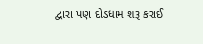દ્વારા પણ દોડધામ શરૂ કરાઈ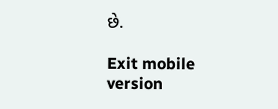છે.

Exit mobile version